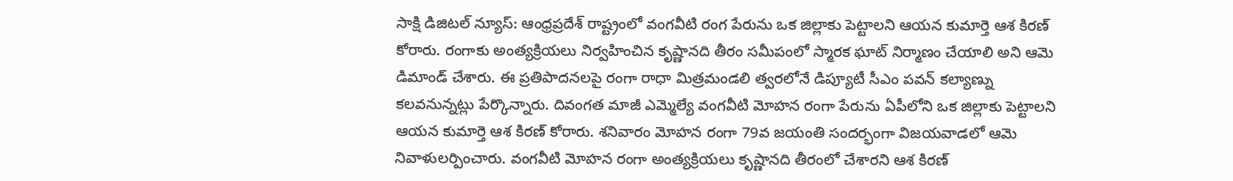సాక్షి డిజిటల్ న్యూస్: ఆంధ్రప్రదేశ్ రాష్ట్రంలో వంగవీటి రంగ పేరును ఒక జిల్లాకు పెట్టాలని ఆయన కుమార్తె ఆశ కిరణ్ కోరారు. రంగాకు అంత్యక్రియలు నిర్వహించిన కృష్ణానది తీరం సమీపంలో స్మారక ఘాట్ నిర్మాణం చేయాలి అని ఆమె డిమాండ్ చేశారు. ఈ ప్రతిపాదనలపై రంగా రాధా మిత్రమండలి త్వరలోనే డిప్యూటీ సీఎం పవన్ కల్యాణ్ను కలవనున్నట్లు పేర్కొన్నారు. దివంగత మాజీ ఎమ్మెల్యే వంగవీటి మోహన రంగా పేరును ఏపీలోని ఒక జిల్లాకు పెట్టాలని ఆయన కుమార్తె ఆశ కిరణ్ కోరారు. శనివారం మోహన రంగా 79వ జయంతి సందర్భంగా విజయవాడలో ఆమె నివాళులర్పించారు. వంగవీటి మోహన రంగా అంత్యక్రియలు కృష్ణానది తీరంలో చేశారని ఆశ కిరణ్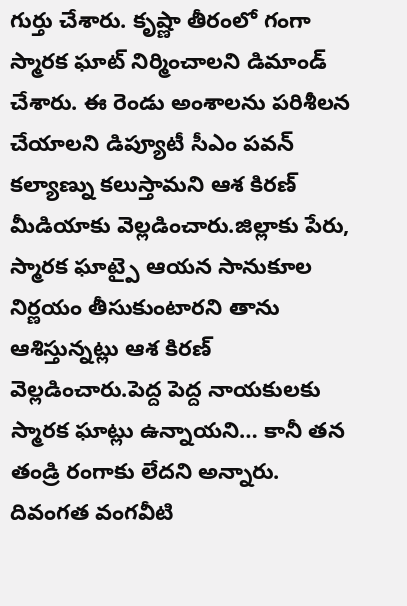గుర్తు చేశారు. కృష్ణా తీరంలో గంగా స్మారక ఘాట్ నిర్మించాలని డిమాండ్ చేశారు. ఈ రెండు అంశాలను పరిశీలన చేయాలని డిప్యూటీ సీఎం పవన్ కల్యాణ్ను కలుస్తామని ఆశ కిరణ్ మీడియాకు వెల్లడించారు.జిల్లాకు పేరు, స్మారక ఘాట్పై ఆయన సానుకూల నిర్ణయం తీసుకుంటారని తాను ఆశిస్తున్నట్లు ఆశ కిరణ్ వెల్లడించారు.పెద్ద పెద్ద నాయకులకు స్మారక ఘాట్లు ఉన్నాయని… కానీ తన తండ్రి రంగాకు లేదని అన్నారు. దివంగత వంగవీటి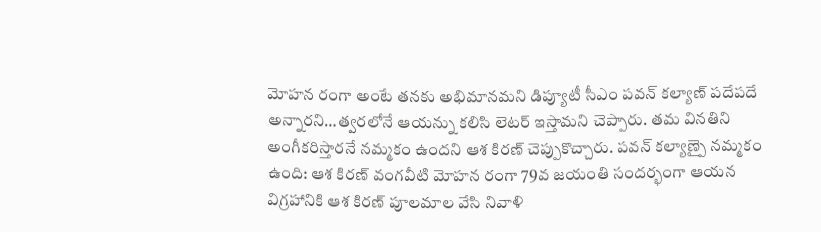మోహన రంగా అంటే తనకు అభిమానమని డిప్యూటీ సీఎం పవన్ కల్యాణ్ పదేపదే అన్నారని…త్వరలోనే ఆయన్ను కలిసి లెటర్ ఇస్తామని చెప్పారు. తమ వినతిని అంగీకరిస్తారనే నమ్మకం ఉందని ఆశ కిరణ్ చెప్పుకొచ్చారు. పవన్ కల్యాణ్పై నమ్మకం ఉంది: ఆశ కిరణ్ వంగవీటి మోహన రంగా 79వ జయంతి సందర్భంగా ఆయన విగ్రహానికి ఆశ కిరణ్ పూలమాల వేసి నివాళి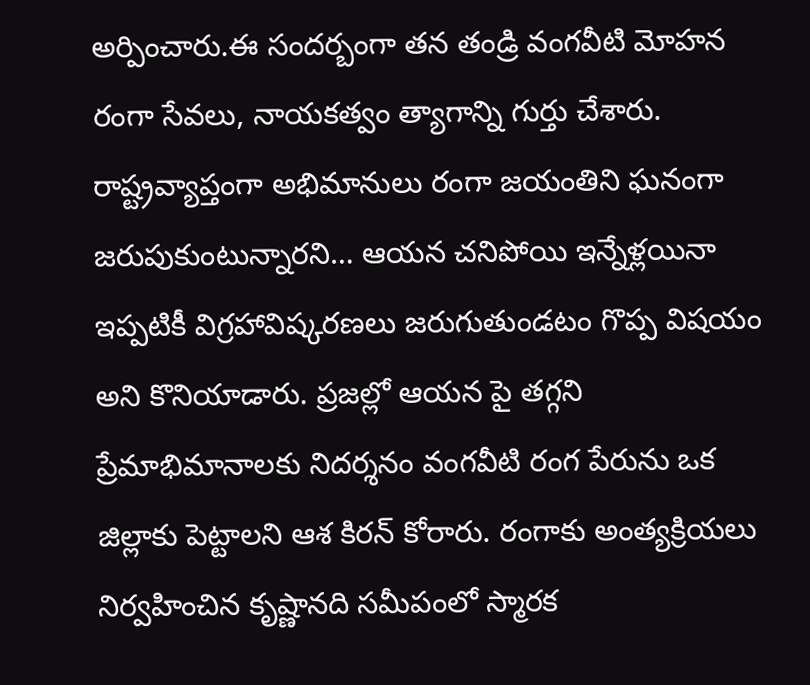అర్పించారు.ఈ సందర్బంగా తన తండ్రి వంగవీటి మోహన రంగా సేవలు, నాయకత్వం త్యాగాన్ని గుర్తు చేశారు. రాష్ట్రవ్యాప్తంగా అభిమానులు రంగా జయంతిని ఘనంగా జరుపుకుంటున్నారని… ఆయన చనిపోయి ఇన్నేళ్లయినా ఇప్పటికీ విగ్రహావిష్కరణలు జరుగుతుండటం గొప్ప విషయం అని కొనియాడారు. ప్రజల్లో ఆయన పై తగ్గని ప్రేమాభిమానాలకు నిదర్శనం వంగవీటి రంగ పేరును ఒక జిల్లాకు పెట్టాలని ఆశ కిరన్ కోరారు. రంగాకు అంత్యక్రియలు నిర్వహించిన కృష్ణానది సమీపంలో స్మారక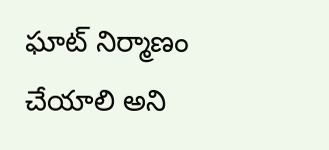ఘాట్ నిర్మాణం చేయాలి అని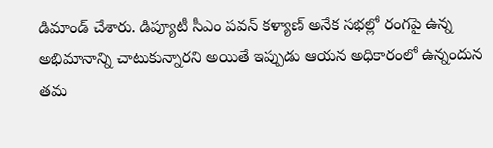డిమాండ్ చేశారు. డిప్యూటీ సీఎం పవన్ కళ్యాణ్ అనేక సభల్లో రంగపై ఉన్న అభిమానాన్ని చాటుకున్నారని అయితే ఇప్పుడు ఆయన అధికారంలో ఉన్నందున తమ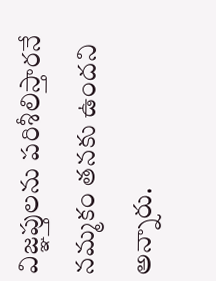విజ్ఞప్తులను పరిశీలిస్తారనే నమ్మకం తనకు ఉందని అన్నారు.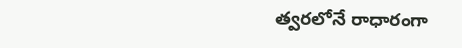త్వరలోనే రాధారంగా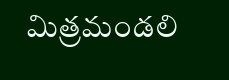మిత్రమండలి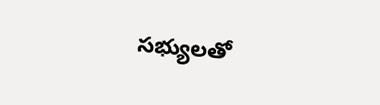సభ్యులతో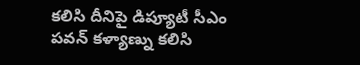కలిసి దీనిపై డిప్యూటీ సీఎం పవన్ కళ్యాణ్ను కలిసి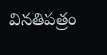వినతిపత్రం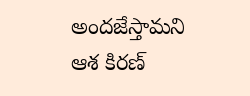అందజేస్తామని ఆశ కిరణ్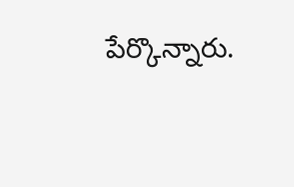పేర్కొన్నారు.